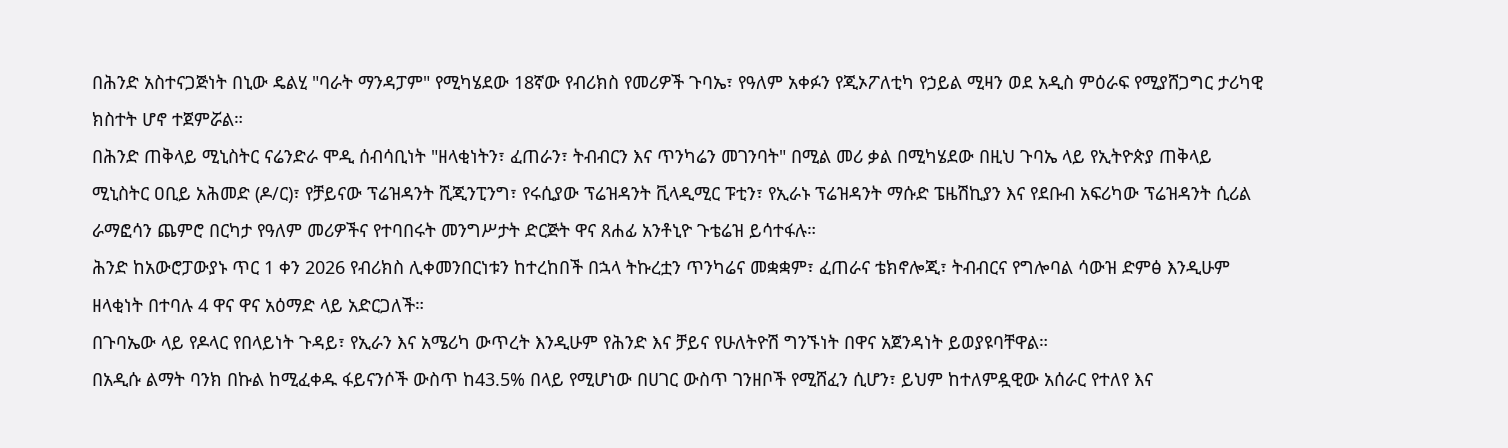በሕንድ አስተናጋጅነት በኒው ዴልሂ "ባራት ማንዳፓም" የሚካሄደው 18ኛው የብሪክስ የመሪዎች ጉባኤ፣ የዓለም አቀፉን የጂኦፖለቲካ የኃይል ሚዛን ወደ አዲስ ምዕራፍ የሚያሸጋግር ታሪካዊ ክስተት ሆኖ ተጀምሯል።
በሕንድ ጠቅላይ ሚኒስትር ናሬንድራ ሞዲ ሰብሳቢነት "ዘላቂነትን፣ ፈጠራን፣ ትብብርን እና ጥንካሬን መገንባት" በሚል መሪ ቃል በሚካሄደው በዚህ ጉባኤ ላይ የኢትዮጵያ ጠቅላይ ሚኒስትር ዐቢይ አሕመድ (ዶ/ር)፣ የቻይናው ፕሬዝዳንት ሺጂንፒንግ፣ የሩሲያው ፕሬዝዳንት ቪላዲሚር ፑቲን፣ የኢራኑ ፕሬዝዳንት ማሱድ ፔዜሽኪያን እና የደቡብ አፍሪካው ፕሬዝዳንት ሲሪል ራማፎሳን ጨምሮ በርካታ የዓለም መሪዎችና የተባበሩት መንግሥታት ድርጅት ዋና ጸሐፊ አንቶኒዮ ጉቴሬዝ ይሳተፋሉ።
ሕንድ ከአውሮፓውያኑ ጥር 1 ቀን 2026 የብሪክስ ሊቀመንበርነቱን ከተረከበች በኋላ ትኩረቷን ጥንካሬና መቋቋም፣ ፈጠራና ቴክኖሎጂ፣ ትብብርና የግሎባል ሳውዝ ድምፅ እንዲሁም ዘላቂነት በተባሉ 4 ዋና ዋና አዕማድ ላይ አድርጋለች።
በጉባኤው ላይ የዶላር የበላይነት ጉዳይ፣ የኢራን እና አሜሪካ ውጥረት እንዲሁም የሕንድ እና ቻይና የሁለትዮሽ ግንኙነት በዋና አጀንዳነት ይወያዩባቸዋል።
በአዲሱ ልማት ባንክ በኩል ከሚፈቀዱ ፋይናንሶች ውስጥ ከ43.5% በላይ የሚሆነው በሀገር ውስጥ ገንዘቦች የሚሸፈን ሲሆን፣ ይህም ከተለምዷዊው አሰራር የተለየ እና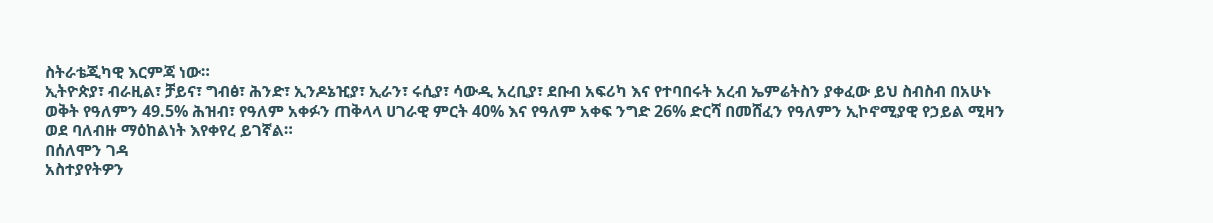ስትራቴጂካዊ እርምጃ ነው።
ኢትዮጵያ፣ ብራዚል፣ ቻይና፣ ግብፅ፣ ሕንድ፣ ኢንዶኔዢያ፣ ኢራን፣ ሩሲያ፣ ሳውዲ አረቢያ፣ ደቡብ አፍሪካ እና የተባበሩት አረብ ኤምሬትስን ያቀፈው ይህ ስብስብ በአሁኑ ወቅት የዓለምን 49.5% ሕዝብ፣ የዓለም አቀፉን ጠቅላላ ሀገራዊ ምርት 40% እና የዓለም አቀፍ ንግድ 26% ድርሻ በመሸፈን የዓለምን ኢኮኖሚያዊ የኃይል ሚዛን ወደ ባለብዙ ማዕከልነት እየቀየረ ይገኛል።
በሰለሞን ገዳ
አስተያየትዎን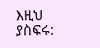እዚህ ያስፍሩ: